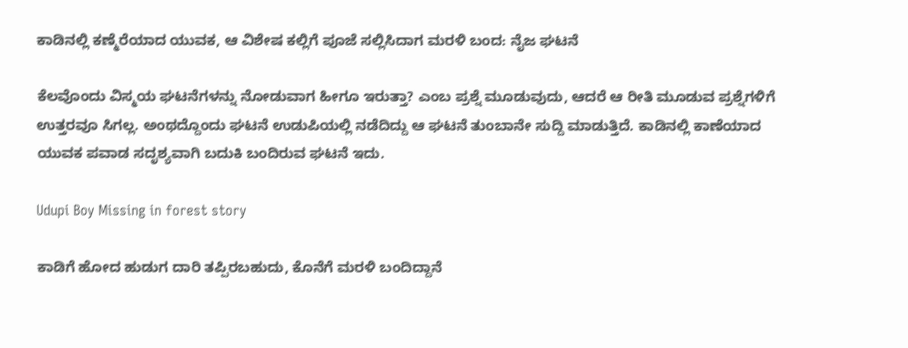ಕಾಡಿನಲ್ಲಿ ಕಣ್ಮೆರೆಯಾದ ಯುವಕ, ಆ ವಿಶೇಷ ಕಲ್ಲಿಗೆ ಪೂಜೆ ಸಲ್ಲಿಸಿದಾಗ ಮರಳಿ ಬಂದ: ನೈಜ ಘಟನೆ

ಕೆಲವೊಂದು ವಿಸ್ಮಯ ಘಟನೆಗಳನ್ನು ನೋಡುವಾಗ ಹೀಗೂ ಇರುತ್ತಾ? ಎಂಬ ಪ್ರಶ್ನೆ ಮೂಡುವುದು, ಆದರೆ ಆ ರೀತಿ ಮೂಡುವ ಪ್ರಶ್ನೆಗಳಿಗೆ ಉತ್ತರವೂ ಸಿಗಲ್ಲ. ಅಂಥದ್ದೊಂದು ಘಟನೆ ಉಡುಪಿಯಲ್ಲಿ ನಡೆದಿದ್ದು ಆ ಘಟನೆ ತುಂಬಾನೇ ಸುದ್ದಿ ಮಾಡುತ್ತಿದೆ. ಕಾಡಿನಲ್ಲಿ ಕಾಣೆಯಾದ ಯುವಕ ಪವಾಡ ಸದೃಶ್ಯವಾಗಿ ಬದುಕಿ ಬಂದಿರುವ ಘಟನೆ ಇದು.

Udupi Boy Missing in forest story

ಕಾಡಿಗೆ ಹೋದ ಹುಡುಗ ದಾರಿ ತಪ್ಪಿರಬಹುದು, ಕೊನೆಗೆ ಮರಳಿ ಬಂದಿದ್ದಾನೆ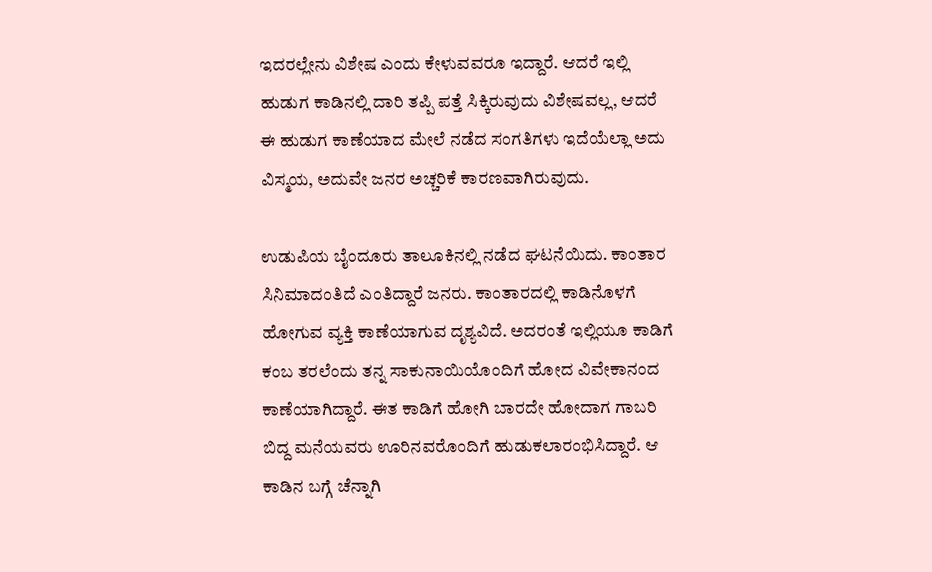ಇದರಲ್ಲೇನು ವಿಶೇಷ ಎಂದು ಕೇಳುವವರೂ ಇದ್ದಾರೆ. ಆದರೆ ಇಲ್ಲಿ ಹುಡುಗ ಕಾಡಿನಲ್ಲಿ ದಾರಿ ತಪ್ಪಿ ಪತ್ತೆ ಸಿಕ್ಕಿರುವುದು ವಿಶೇಷವಲ್ಲ, ಆದರೆ ಈ ಹುಡುಗ ಕಾಣೆಯಾದ ಮೇಲೆ ನಡೆದ ಸಂಗತಿಗಳು ಇದೆಯೆಲ್ಲಾ ಅದು ವಿಸ್ಮಯ, ಅದುವೇ ಜನರ ಅಚ್ಚರಿಕೆ ಕಾರಣವಾಗಿರುವುದು.

ಉಡುಪಿಯ ಬೈಂದೂರು ತಾಲೂಕಿನಲ್ಲಿ ನಡೆದ ಘಟನೆಯಿದು. ಕಾಂತಾರ ಸಿನಿಮಾದಂತಿದೆ ಎಂತಿದ್ದಾರೆ ಜನರು. ಕಾಂತಾರದಲ್ಲಿ ಕಾಡಿನೊಳಗೆ ಹೋಗುವ ವ್ಯಕ್ತಿ ಕಾಣೆಯಾಗುವ ದೃಶ್ಯವಿದೆ. ಅದರಂತೆ ಇಲ್ಲಿಯೂ ಕಾಡಿಗೆ ಕಂಬ ತರಲೆಂದು ತನ್ನ ಸಾಕುನಾಯಿಯೊಂದಿಗೆ ಹೋದ ವಿವೇಕಾನಂದ ಕಾಣೆಯಾಗಿದ್ದಾರೆ. ಈತ ಕಾಡಿಗೆ ಹೋಗಿ ಬಾರದೇ ಹೋದಾಗ ಗಾಬರಿ ಬಿದ್ದ ಮನೆಯವರು ಊರಿನವರೊಂದಿಗೆ ಹುಡುಕಲಾರಂಭಿಸಿದ್ದಾರೆ. ಆ ಕಾಡಿನ ಬಗ್ಗೆ ಚೆನ್ನಾಗಿ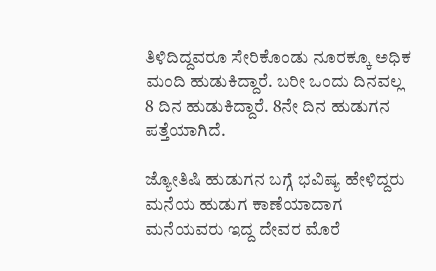ತಿಳಿದಿದ್ದವರೂ ಸೇರಿಕೊಂಡು ನೂರಕ್ಕೂ ಅಧಿಕ ಮಂದಿ ಹುಡುಕಿದ್ದಾರೆ. ಬರೀ ಒಂದು ದಿನವಲ್ಲ 8 ದಿನ ಹುಡುಕಿದ್ದಾರೆ. 8ನೇ ದಿನ ಹುಡುಗನ ಪತ್ತೆಯಾಗಿದೆ.

ಜ್ಯೋತಿಷಿ ಹುಡುಗನ ಬಗ್ಗೆ ಭವಿಷ್ಯ ಹೇಳಿದ್ದರು
ಮನೆಯ ಹುಡುಗ ಕಾಣೆಯಾದಾಗ ಮನೆಯವರು ಇದ್ದ ದೇವರ ಮೊರೆ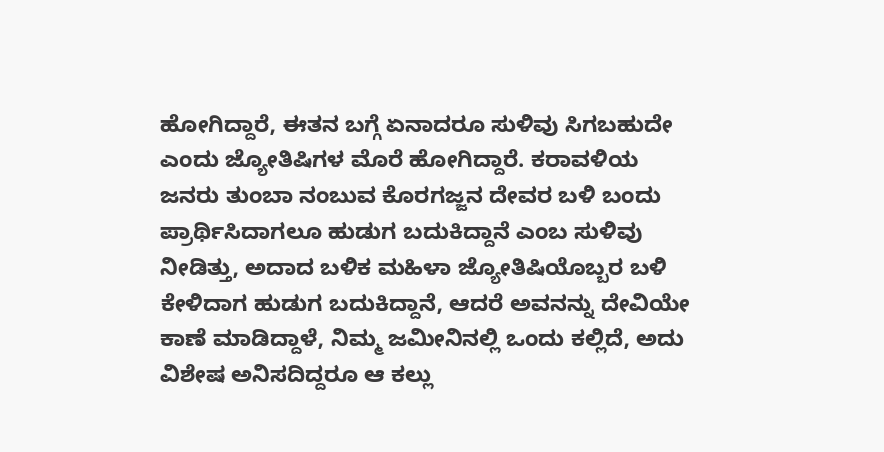ಹೋಗಿದ್ದಾರೆ, ಈತನ ಬಗ್ಗೆ ಏನಾದರೂ ಸುಳಿವು ಸಿಗಬಹುದೇ ಎಂದು ಜ್ಯೋತಿಷಿಗಳ ಮೊರೆ ಹೋಗಿದ್ದಾರೆ. ಕರಾವಳಿಯ ಜನರು ತುಂಬಾ ನಂಬುವ ಕೊರಗಜ್ಜನ ದೇವರ ಬಳಿ ಬಂದು ಪ್ರಾರ್ಥಿಸಿದಾಗಲೂ ಹುಡುಗ ಬದುಕಿದ್ದಾನೆ ಎಂಬ ಸುಳಿವು ನೀಡಿತ್ತು, ಅದಾದ ಬಳಿಕ ಮಹಿಳಾ ಜ್ಯೋತಿಷಿಯೊಬ್ಬರ ಬಳಿ ಕೇಳಿದಾಗ ಹುಡುಗ ಬದುಕಿದ್ದಾನೆ, ಆದರೆ ಅವನನ್ನು ದೇವಿಯೇ ಕಾಣೆ ಮಾಡಿದ್ದಾಳೆ, ನಿಮ್ಮ ಜಮೀನಿನಲ್ಲಿ ಒಂದು ಕಲ್ಲಿದೆ, ಅದು ವಿಶೇಷ ಅನಿಸದಿದ್ದರೂ ಆ ಕಲ್ಲು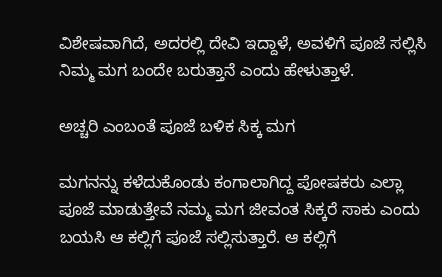ವಿಶೇಷವಾಗಿದೆ, ಅದರಲ್ಲಿ ದೇವಿ ಇದ್ದಾಳೆ, ಅವಳಿಗೆ ಪೂಜೆ ಸಲ್ಲಿಸಿ ನಿಮ್ಮ ಮಗ ಬಂದೇ ಬರುತ್ತಾನೆ ಎಂದು ಹೇಳುತ್ತಾಳೆ.

ಅಚ್ಚರಿ ಎಂಬಂತೆ ಪೂಜೆ ಬಳಿಕ ಸಿಕ್ಕ ಮಗ

ಮಗನನ್ನು ಕಳೆದುಕೊಂಡು ಕಂಗಾಲಾಗಿದ್ದ ಪೋಷಕರು ಎಲ್ಲಾ ಪೂಜೆ ಮಾಡುತ್ತೇವೆ ನಮ್ಮ ಮಗ ಜೀವಂತ ಸಿಕ್ಕರೆ ಸಾಕು ಎಂದು ಬಯಸಿ ಆ ಕಲ್ಲಿಗೆ ಪೂಜೆ ಸಲ್ಲಿಸುತ್ತಾರೆ. ಆ ಕಲ್ಲಿಗೆ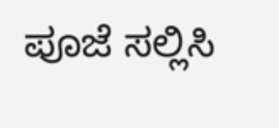ಪೂಜೆ ಸಲ್ಲಿಸಿ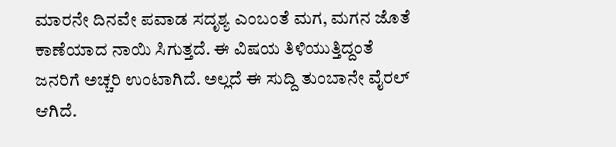ಮಾರನೇ ದಿನವೇ ಪವಾಡ ಸದೃಶ್ಯ ಎಂಬಂತೆ ಮಗ, ಮಗನ ಜೊತೆ ಕಾಣೆಯಾದ ನಾಯಿ ಸಿಗುತ್ತದೆ. ಈ ವಿಷಯ ತಿಳಿಯುತ್ತಿದ್ದಂತೆ ಜನರಿಗೆ ಅಚ್ಚರಿ ಉಂಟಾಗಿದೆ. ಅಲ್ಲದೆ ಈ ಸುದ್ದಿ ತುಂಬಾನೇ ವೈರಲ್ ಆಗಿದೆ.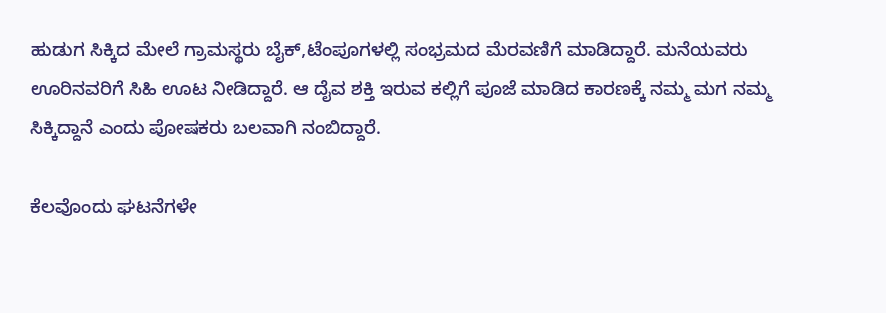ಹುಡುಗ ಸಿಕ್ಕಿದ ಮೇಲೆ ಗ್ರಾಮಸ್ಥರು ಬೈಕ್‌,ಟೆಂಪೂಗಳಲ್ಲಿ ಸಂಭ್ರಮದ ಮೆರವಣಿಗೆ ಮಾಡಿದ್ದಾರೆ. ಮನೆಯವರು ಊರಿನವರಿಗೆ ಸಿಹಿ ಊಟ ನೀಡಿದ್ದಾರೆ. ಆ ದೈವ ಶಕ್ತಿ ಇರುವ ಕಲ್ಲಿಗೆ ಪೂಜೆ ಮಾಡಿದ ಕಾರಣಕ್ಕೆ ನಮ್ಮ ಮಗ ನಮ್ಮ ಸಿಕ್ಕಿದ್ದಾನೆ ಎಂದು ಪೋಷಕರು ಬಲವಾಗಿ ನಂಬಿದ್ದಾರೆ.

ಕೆಲವೊಂದು ಘಟನೆಗಳೇ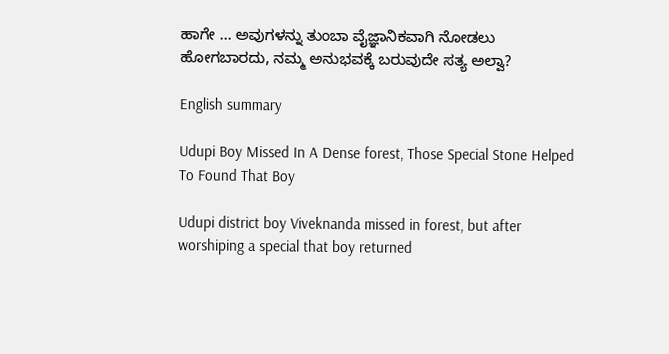ಹಾಗೇ ... ಅವುಗಳನ್ನು ತುಂಬಾ ವೈಜ್ಞಾನಿಕವಾಗಿ ನೋಡಲು ಹೋಗಬಾರದು, ನಮ್ಮ ಅನುಭವಕ್ಕೆ ಬರುವುದೇ ಸತ್ಯ ಅಲ್ವಾ?

English summary

Udupi Boy Missed In A Dense forest, Those Special Stone Helped To Found That Boy

Udupi district boy Viveknanda missed in forest, but after worshiping a special that boy returned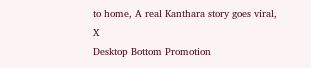to home, A real Kanthara story goes viral,
X
Desktop Bottom Promotion